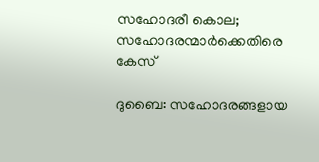സഹോദരീ കൊല; സഹോദരന്മാര്‍ക്കെതിരെ കേസ്

ദുബൈ: സഹോദരങ്ങളായ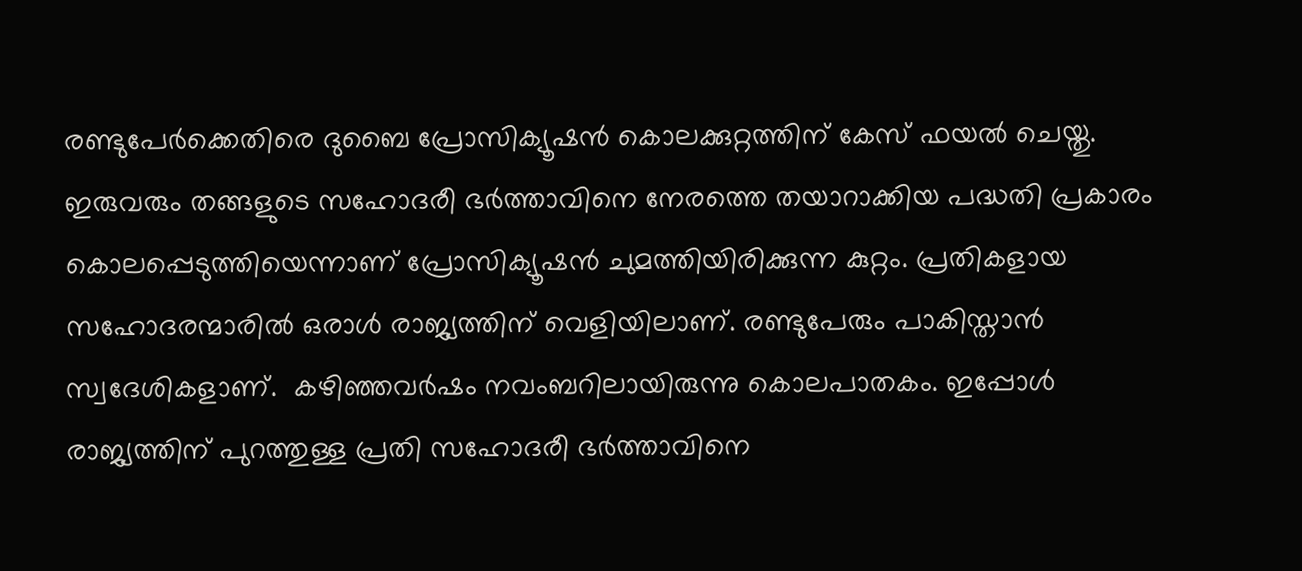രണ്ടുപേര്‍ക്കെതിരെ ദുബൈ പ്രോസിക്യൂഷന്‍ കൊലക്കുറ്റത്തിന് കേസ് ഫയല്‍ ചെയ്തു. ഇരുവരും തങ്ങളുടെ സഹോദരീ ഭര്‍ത്താവിനെ നേരത്തെ തയാറാക്കിയ പദ്ധതി പ്രകാരം കൊലപ്പെടുത്തിയെന്നാണ് പ്രോസിക്യൂഷന്‍ ചുമത്തിയിരിക്കുന്ന കുറ്റം. പ്രതികളായ സഹോദരന്മാരില്‍ ഒരാള്‍ രാജ്യത്തിന് വെളിയിലാണ്. രണ്ടുപേരും പാകിസ്താന്‍ സ്വദേശികളാണ്.  കഴിഞ്ഞവര്‍ഷം നവംബറിലായിരുന്നു കൊലപാതകം. ഇപ്പോള്‍ രാജ്യത്തിന് പുറത്തുള്ള പ്രതി സഹോദരീ ഭര്‍ത്താവിനെ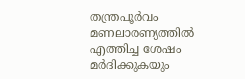തന്ത്രപൂര്‍വം മണലാരണ്യത്തില്‍ എത്തിച്ച ശേഷം മര്‍ദിക്കുകയും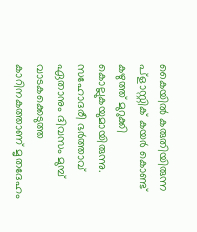കൈയില്‍ കരുതിയിരുന്ന പ്ളാസ്റ്റിക് കയര്‍ കൊണ്ട് കഴുത്ത് മുറുക്കി കൊല്ലുകയുമായിരുന്നു. സഹോദരീ ഭര്‍ത്താവ് ഏതാനും ദിവസം മുമ്പ് വാടകക്കെടുത്ത കാറിനകത്താണ് മൃതദേഹം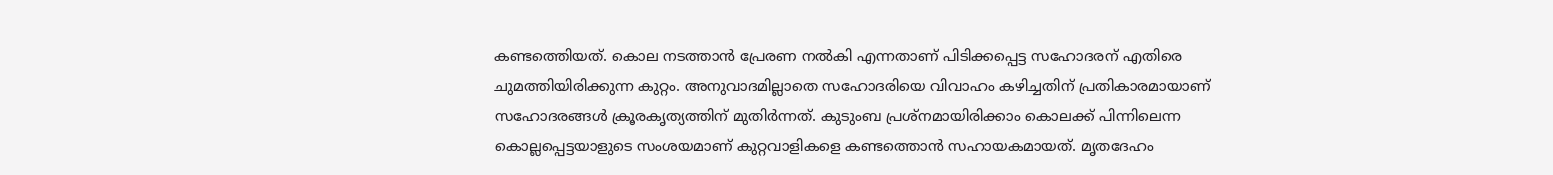കണ്ടത്തെിയത്. കൊല നടത്താന്‍ പ്രേരണ നല്‍കി എന്നതാണ് പിടിക്കപ്പെട്ട സഹോദരന് എതിരെ ചുമത്തിയിരിക്കുന്ന കുറ്റം. അനുവാദമില്ലാതെ സഹോദരിയെ വിവാഹം കഴിച്ചതിന് പ്രതികാരമായാണ് സഹോദരങ്ങള്‍ ക്രൂരകൃത്യത്തിന് മുതിര്‍ന്നത്. കുടുംബ പ്രശ്നമായിരിക്കാം കൊലക്ക് പിന്നിലെന്ന കൊല്ലപ്പെട്ടയാളുടെ സംശയമാണ് കുറ്റവാളികളെ കണ്ടത്തൊന്‍ സഹായകമായത്. മൃതദേഹം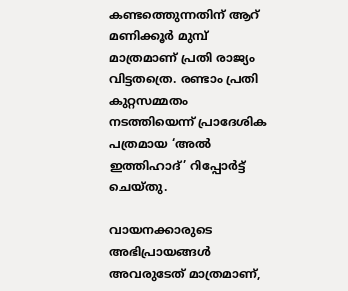കണ്ടത്തെുന്നതിന് ആറ് മണിക്കൂര്‍ മുമ്പ് മാത്രമാണ് പ്രതി രാജ്യം വിട്ടതത്രെ. രണ്ടാം പ്രതി കുറ്റസമ്മതം നടത്തിയെന്ന് പ്രാദേശിക പത്രമായ ‘അല്‍ ഇത്തിഹാദ്’ റിപ്പോര്‍ട്ട് ചെയ്തു.

വായനക്കാരുടെ അഭിപ്രായങ്ങള്‍ അവരുടേത് മാത്രമാണ്,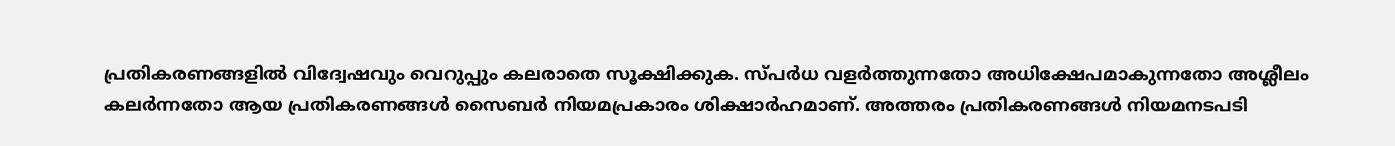പ്രതികരണങ്ങളിൽ വിദ്വേഷവും വെറുപ്പും കലരാതെ സൂക്ഷിക്കുക. സ്പർധ വളർത്തുന്നതോ അധിക്ഷേപമാകുന്നതോ അശ്ലീലം കലർന്നതോ ആയ പ്രതികരണങ്ങൾ സൈബർ നിയമപ്രകാരം ശിക്ഷാർഹമാണ്. അത്തരം പ്രതികരണങ്ങൾ നിയമനടപടി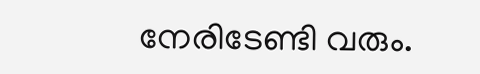നേരിടേണ്ടി വരും.